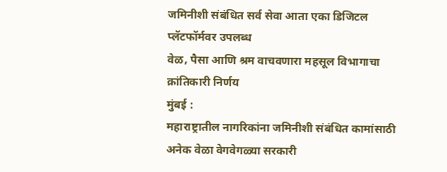जमिनीशी संबंधित सर्व सेवा आता एका डिजिटल प्लॅटफॉर्मवर उपलब्ध
वेळ, पैसा आणि श्रम वाचवणारा महसूल विभागाचा क्रांतिकारी निर्णय
मुंबई :
महाराष्ट्रातील नागरिकांना जमिनीशी संबंधित कामांसाठी अनेक वेळा वेगवेगळ्या सरकारी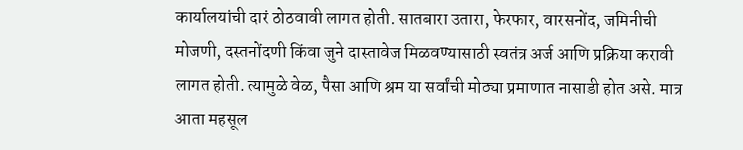कार्यालयांची दारं ठोठवावी लागत होती. सातबारा उतारा, फेरफार, वारसनोंद, जमिनीची मोजणी, दस्तनोंदणी किंवा जुने दास्तावेज मिळवण्यासाठी स्वतंत्र अर्ज आणि प्रक्रिया करावी लागत होती. त्यामुळे वेळ, पैसा आणि श्रम या सर्वांची मोठ्या प्रमाणात नासाडी होत असे. मात्र आता महसूल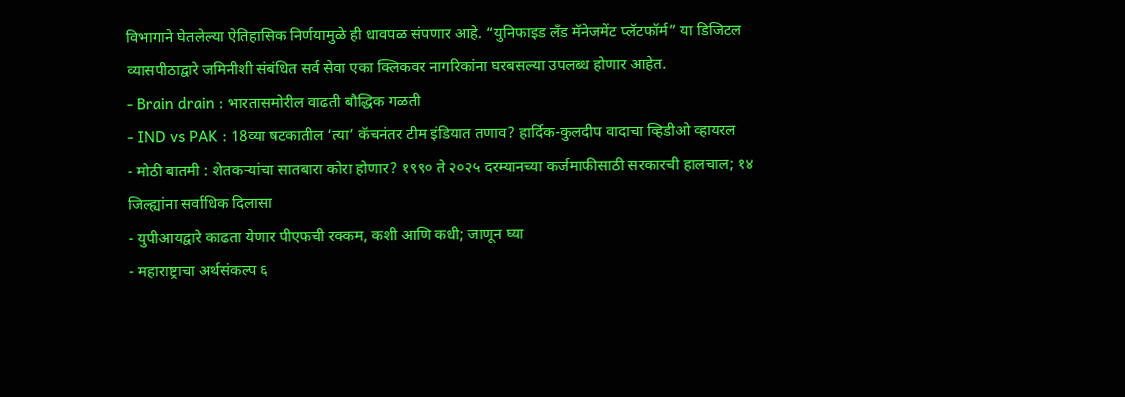विभागाने घेतलेल्या ऐतिहासिक निर्णयामुळे ही धावपळ संपणार आहे. “युनिफाइड लँड मॅनेजमेंट प्लॅटफॉर्म” या डिजिटल व्यासपीठाद्वारे जमिनीशी संबंधित सर्व सेवा एका क्लिकवर नागरिकांना घरबसल्या उपलब्ध होणार आहेत.
- Brain drain : भारतासमोरील वाढती बौद्धिक गळती
- IND vs PAK : 18व्या षटकातील ‘त्या’ कॅचनंतर टीम इंडियात तणाव? हार्दिक-कुलदीप वादाचा व्हिडीओ व्हायरल
- मोठी बातमी : शेतकऱ्यांचा सातबारा कोरा होणार? १९९० ते २०२५ दरम्यानच्या कर्जमाफीसाठी सरकारची हालचाल; १४ जिल्ह्यांना सर्वाधिक दिलासा
- युपीआयद्वारे काढता येणार पीएफची रक्कम, कशी आणि कधी; जाणून घ्या
- महाराष्ट्राचा अर्थसंकल्प ६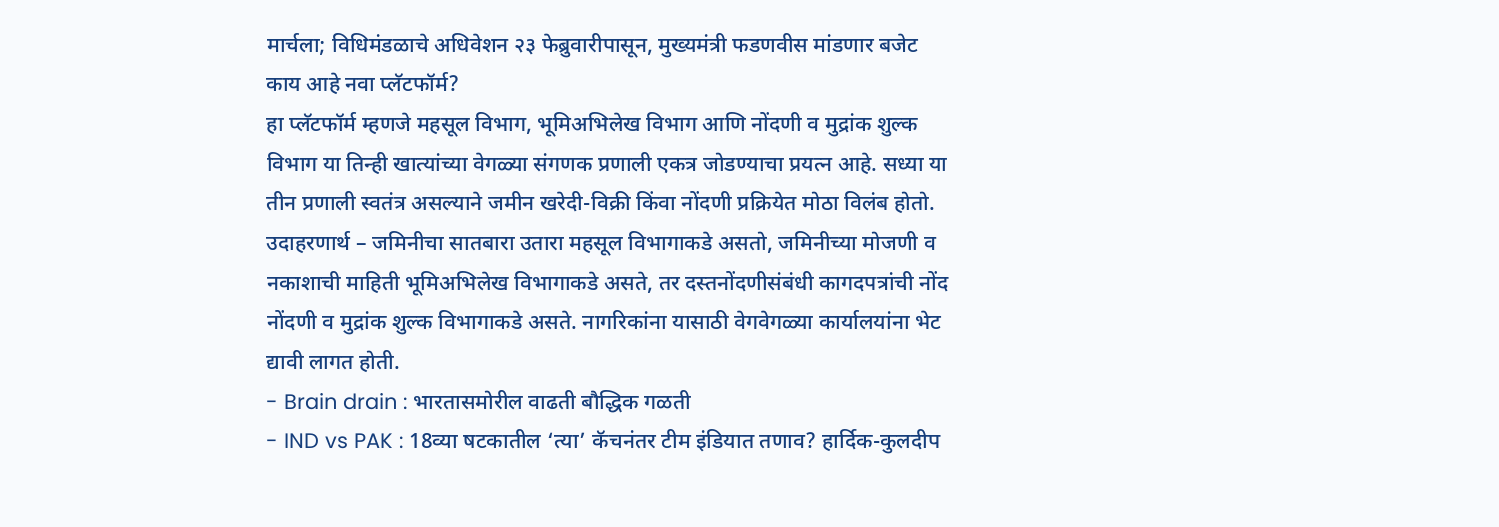मार्चला; विधिमंडळाचे अधिवेशन २३ फेब्रुवारीपासून, मुख्यमंत्री फडणवीस मांडणार बजेट
काय आहे नवा प्लॅटफॉर्म?
हा प्लॅटफॉर्म म्हणजे महसूल विभाग, भूमिअभिलेख विभाग आणि नोंदणी व मुद्रांक शुल्क विभाग या तिन्ही खात्यांच्या वेगळ्या संगणक प्रणाली एकत्र जोडण्याचा प्रयत्न आहे. सध्या या तीन प्रणाली स्वतंत्र असल्याने जमीन खरेदी-विक्री किंवा नोंदणी प्रक्रियेत मोठा विलंब होतो. उदाहरणार्थ – जमिनीचा सातबारा उतारा महसूल विभागाकडे असतो, जमिनीच्या मोजणी व नकाशाची माहिती भूमिअभिलेख विभागाकडे असते, तर दस्तनोंदणीसंबंधी कागदपत्रांची नोंद नोंदणी व मुद्रांक शुल्क विभागाकडे असते. नागरिकांना यासाठी वेगवेगळ्या कार्यालयांना भेट द्यावी लागत होती.
- Brain drain : भारतासमोरील वाढती बौद्धिक गळती
- IND vs PAK : 18व्या षटकातील ‘त्या’ कॅचनंतर टीम इंडियात तणाव? हार्दिक-कुलदीप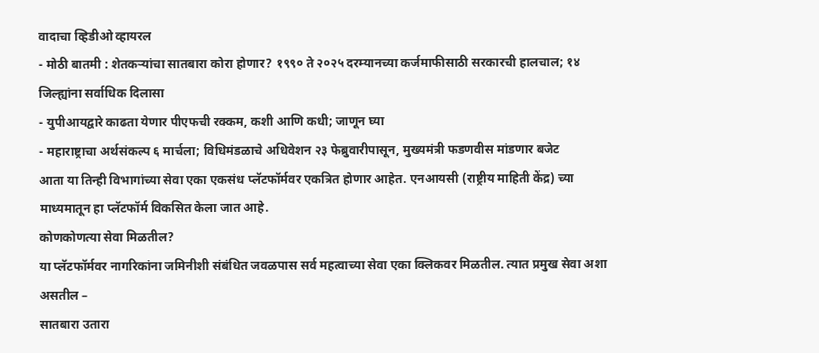वादाचा व्हिडीओ व्हायरल
- मोठी बातमी : शेतकऱ्यांचा सातबारा कोरा होणार? १९९० ते २०२५ दरम्यानच्या कर्जमाफीसाठी सरकारची हालचाल; १४ जिल्ह्यांना सर्वाधिक दिलासा
- युपीआयद्वारे काढता येणार पीएफची रक्कम, कशी आणि कधी; जाणून घ्या
- महाराष्ट्राचा अर्थसंकल्प ६ मार्चला; विधिमंडळाचे अधिवेशन २३ फेब्रुवारीपासून, मुख्यमंत्री फडणवीस मांडणार बजेट
आता या तिन्ही विभागांच्या सेवा एका एकसंध प्लॅटफॉर्मवर एकत्रित होणार आहेत. एनआयसी (राष्ट्रीय माहिती केंद्र) च्या माध्यमातून हा प्लॅटफॉर्म विकसित केला जात आहे.
कोणकोणत्या सेवा मिळतील?
या प्लॅटफॉर्मवर नागरिकांना जमिनीशी संबंधित जवळपास सर्व महत्वाच्या सेवा एका क्लिकवर मिळतील. त्यात प्रमुख सेवा अशा असतील –
सातबारा उतारा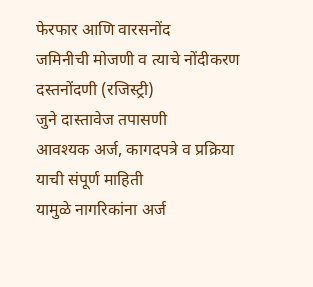फेरफार आणि वारसनोंद
जमिनीची मोजणी व त्याचे नोंदीकरण
दस्तनोंदणी (रजिस्ट्री)
जुने दास्तावेज तपासणी
आवश्यक अर्ज, कागदपत्रे व प्रक्रिया याची संपूर्ण माहिती
यामुळे नागरिकांना अर्ज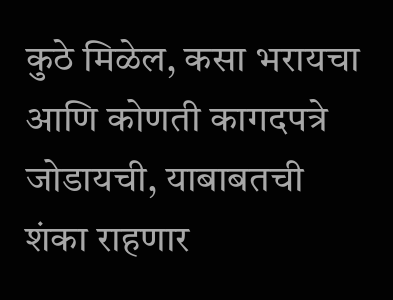कुठे मिळेल, कसा भरायचा आणि कोणती कागदपत्रे जोडायची, याबाबतची शंका राहणार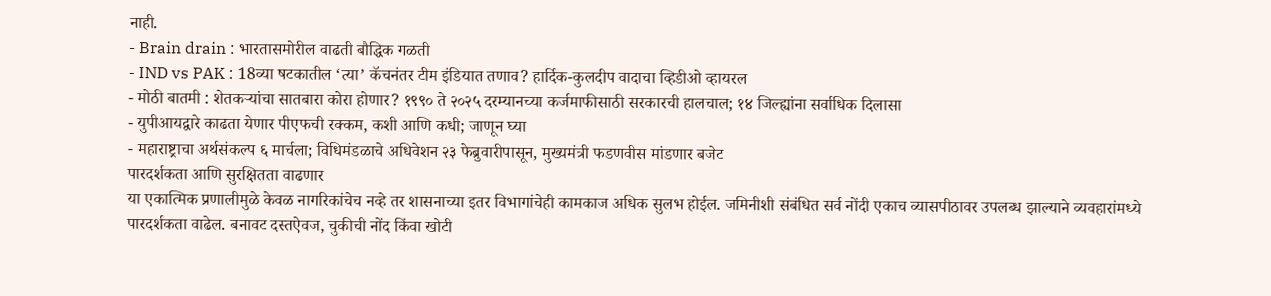नाही.
- Brain drain : भारतासमोरील वाढती बौद्धिक गळती
- IND vs PAK : 18व्या षटकातील ‘त्या’ कॅचनंतर टीम इंडियात तणाव? हार्दिक-कुलदीप वादाचा व्हिडीओ व्हायरल
- मोठी बातमी : शेतकऱ्यांचा सातबारा कोरा होणार? १९९० ते २०२५ दरम्यानच्या कर्जमाफीसाठी सरकारची हालचाल; १४ जिल्ह्यांना सर्वाधिक दिलासा
- युपीआयद्वारे काढता येणार पीएफची रक्कम, कशी आणि कधी; जाणून घ्या
- महाराष्ट्राचा अर्थसंकल्प ६ मार्चला; विधिमंडळाचे अधिवेशन २३ फेब्रुवारीपासून, मुख्यमंत्री फडणवीस मांडणार बजेट
पारदर्शकता आणि सुरक्षितता वाढणार
या एकात्मिक प्रणालीमुळे केवळ नागरिकांचेच नव्हे तर शासनाच्या इतर विभागांचेही कामकाज अधिक सुलभ होईल. जमिनीशी संबंधित सर्व नोंदी एकाच व्यासपीठावर उपलब्ध झाल्याने व्यवहारांमध्ये पारदर्शकता वाढेल. बनावट दस्तऐवज, चुकीची नोंद किंवा खोटी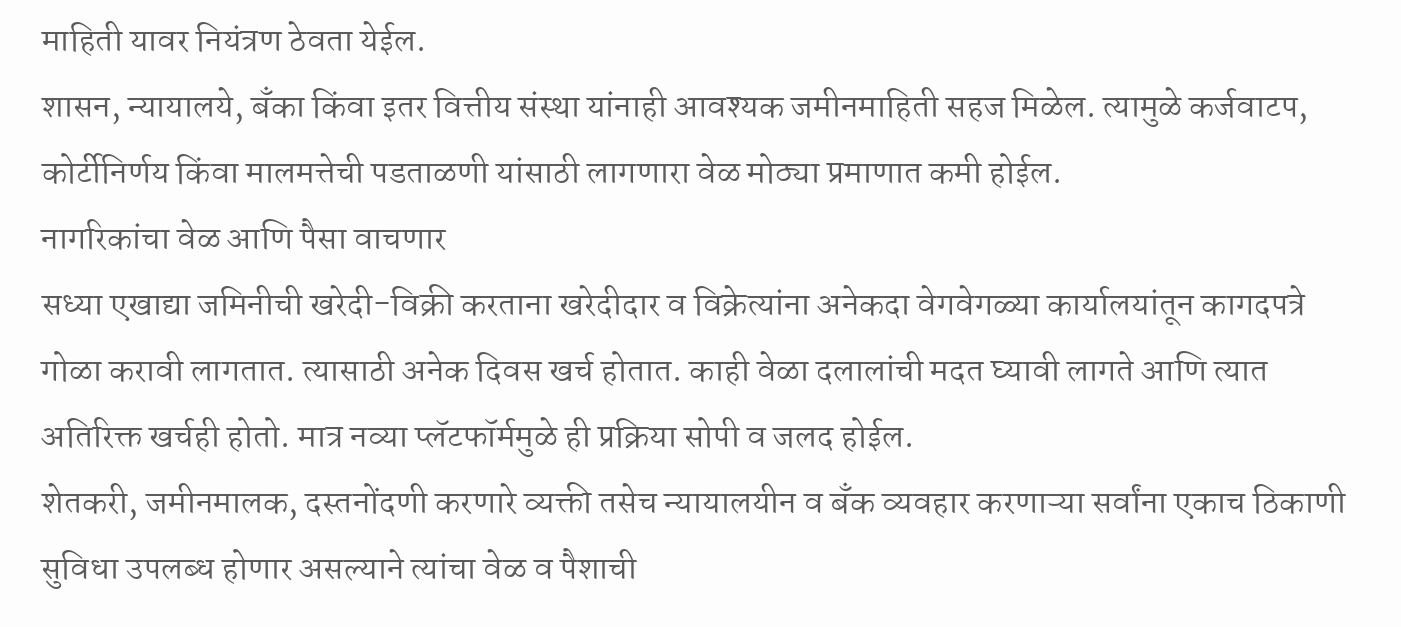माहिती यावर नियंत्रण ठेवता येईल.
शासन, न्यायालये, बँका किंवा इतर वित्तीय संस्था यांनाही आवश्यक जमीनमाहिती सहज मिळेल. त्यामुळे कर्जवाटप, कोर्टीनिर्णय किंवा मालमत्तेची पडताळणी यांसाठी लागणारा वेळ मोठ्या प्रमाणात कमी होईल.
नागरिकांचा वेळ आणि पैसा वाचणार
सध्या एखाद्या जमिनीची खरेदी-विक्री करताना खरेदीदार व विक्रेत्यांना अनेकदा वेगवेगळ्या कार्यालयांतून कागदपत्रे गोळा करावी लागतात. त्यासाठी अनेक दिवस खर्च होतात. काही वेळा दलालांची मदत घ्यावी लागते आणि त्यात अतिरिक्त खर्चही होतो. मात्र नव्या प्लॅटफॉर्ममुळे ही प्रक्रिया सोपी व जलद होईल.
शेतकरी, जमीनमालक, दस्तनोंदणी करणारे व्यक्ती तसेच न्यायालयीन व बँक व्यवहार करणाऱ्या सर्वांना एकाच ठिकाणी सुविधा उपलब्ध होणार असल्याने त्यांचा वेळ व पैशाची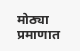मोठ्या प्रमाणात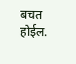बचत होईल.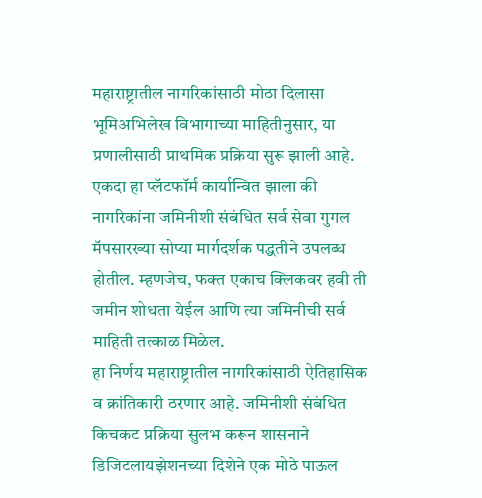महाराष्ट्रातील नागरिकांसाठी मोठा दिलासा
भूमिअभिलेख विभागाच्या माहितीनुसार, या प्रणालीसाठी प्राथमिक प्रक्रिया सुरू झाली आहे. एकदा हा प्लॅटफॉर्म कार्यान्वित झाला की नागरिकांना जमिनीशी संबंधित सर्व सेवा गुगल मॅपसारख्या सोप्या मार्गदर्शक पद्धतीने उपलब्ध होतील. म्हणजेच, फक्त एकाच क्लिकवर हवी ती जमीन शोधता येईल आणि त्या जमिनीची सर्व माहिती तत्काळ मिळेल.
हा निर्णय महाराष्ट्रातील नागरिकांसाठी ऐतिहासिक व क्रांतिकारी ठरणार आहे. जमिनीशी संबंधित किचकट प्रक्रिया सुलभ करून शासनाने डिजिटलायझेशनच्या दिशेने एक मोठे पाऊल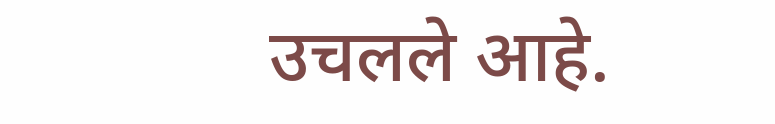उचलले आहे.